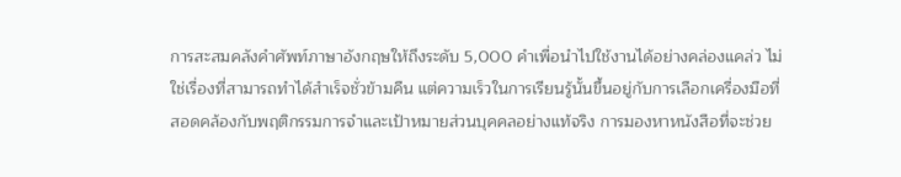การสะสมคลังคำศัพท์ภาษาอังกฤษให้ถึงระดับ 5,000 คำเพื่อนำไปใช้งานได้อย่างคล่องแคล่ว ไม่ใช่เรื่องที่สามารถทำได้สำเร็จชั่วข้ามคืน แต่ความเร็วในการเรียนรู้นั้นขึ้นอยู่กับการเลือกเครื่องมือที่สอดคล้องกับพฤติกรรมการจำและเป้าหมายส่วนบุคคลอย่างแท้จริง การมองหาหนังสือที่จะช่วย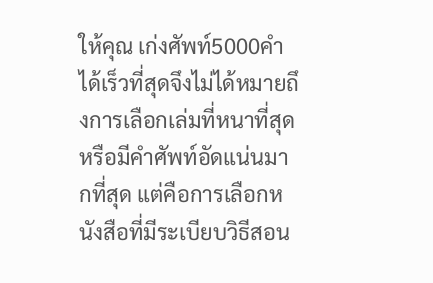ให้คุณ เก่งศัพท์5000คำ ได้เร็วที่สุดจึงไม่ได้หมายถึงการเลือกเล่มที่หนาที่สุดหรือมีคำศัพท์อัดแน่นมากที่สุด แต่คือการเลือกหนังสือที่มีระเบียบวิธีสอน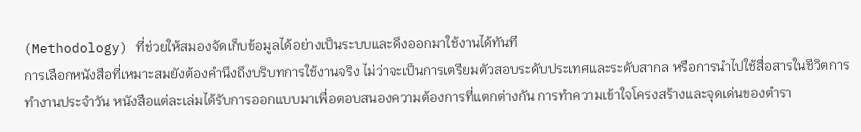(Methodology) ที่ช่วยให้สมองจัดเก็บข้อมูลได้อย่างเป็นระบบและดึงออกมาใช้งานได้ทันที
การเลือกหนังสือที่เหมาะสมยังต้องคำนึงถึงบริบทการใช้งานจริง ไม่ว่าจะเป็นการเตรียมตัวสอบระดับประเทศและระดับสากล หรือการนำไปใช้สื่อสารในชีวิตการทำงานประจำวัน หนังสือแต่ละเล่มได้รับการออกแบบมาเพื่อตอบสนองความต้องการที่แตกต่างกัน การทำความเข้าใจโครงสร้างและจุดเด่นของตำรา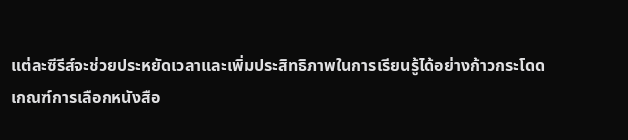แต่ละซีรีส์จะช่วยประหยัดเวลาและเพิ่มประสิทธิภาพในการเรียนรู้ได้อย่างก้าวกระโดด
เกณฑ์การเลือกหนังสือ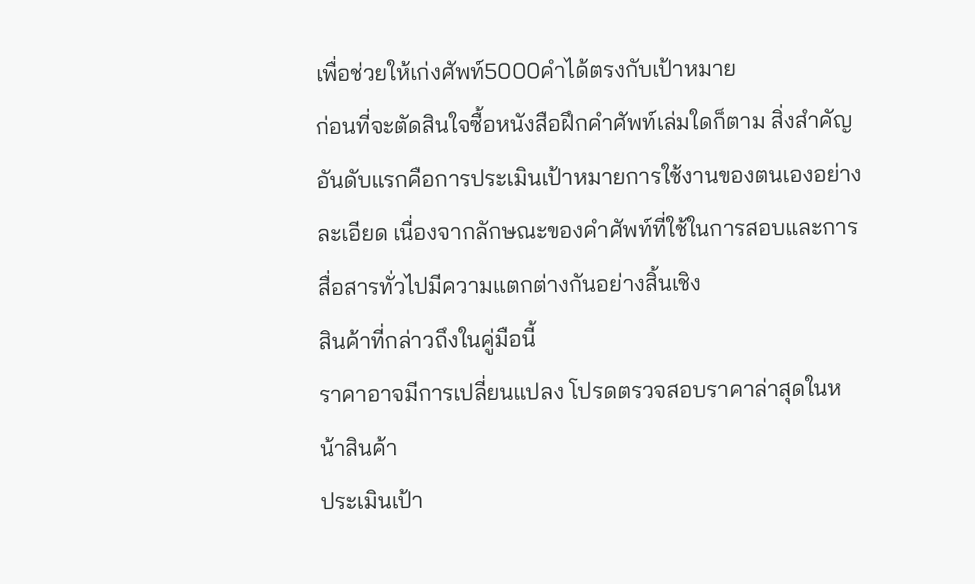เพื่อช่วยให้เก่งศัพท์5000คำได้ตรงกับเป้าหมาย
ก่อนที่จะตัดสินใจซื้อหนังสือฝึกคำศัพท์เล่มใดก็ตาม สิ่งสำคัญอันดับแรกคือการประเมินเป้าหมายการใช้งานของตนเองอย่างละเอียด เนื่องจากลักษณะของคำศัพท์ที่ใช้ในการสอบและการสื่อสารทั่วไปมีความแตกต่างกันอย่างสิ้นเชิง
สินค้าที่กล่าวถึงในคู่มือนี้
ราคาอาจมีการเปลี่ยนแปลง โปรดตรวจสอบราคาล่าสุดในหน้าสินค้า
ประเมินเป้า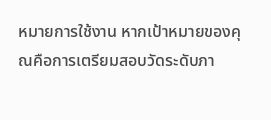หมายการใช้งาน หากเป้าหมายของคุณคือการเตรียมสอบวัดระดับภา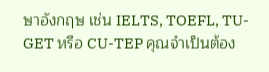ษาอังกฤษ เช่น IELTS, TOEFL, TU-GET หรือ CU-TEP คุณจำเป็นต้อง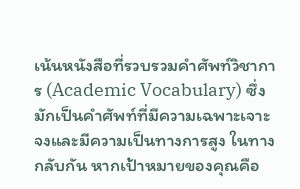เน้นหนังสือที่รวบรวมคำศัพท์วิชาการ (Academic Vocabulary) ซึ่งมักเป็นคำศัพท์ที่มีความเฉพาะเจาะจงและมีความเป็นทางการสูง ในทางกลับกัน หากเป้าหมายของคุณคือ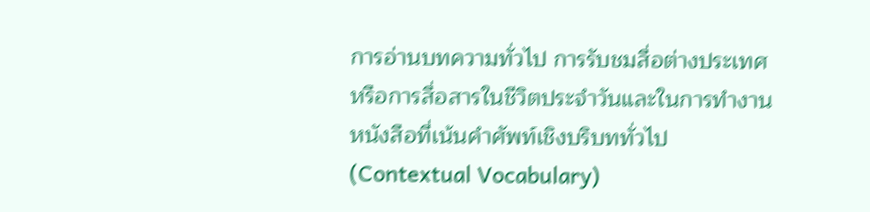การอ่านบทความทั่วไป การรับชมสื่อต่างประเทศ หรือการสื่อสารในชีวิตประจำวันและในการทำงาน หนังสือที่เน้นคำศัพท์เชิงบริบททั่วไป (Contextual Vocabulary)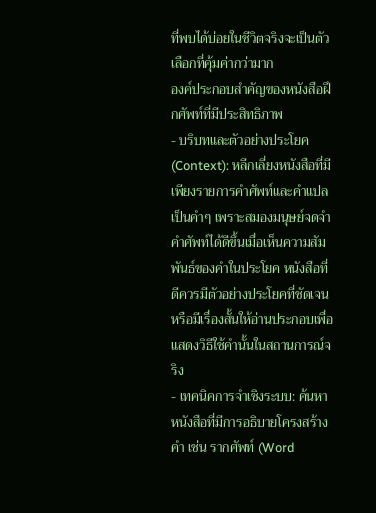ที่พบได้บ่อยในชีวิตจริงจะเป็นตัวเลือกที่คุ้มค่ากว่ามาก
องค์ประกอบสำคัญของหนังสือฝึกศัพท์ที่มีประสิทธิภาพ
- บริบทและตัวอย่างประโยค (Context): หลีกเลี่ยงหนังสือที่มีเพียงรายการคำศัพท์และคำแปลเป็นคำๆ เพราะสมองมนุษย์จดจำคำศัพท์ได้ดีขึ้นเมื่อเห็นความสัมพันธ์ของคำในประโยค หนังสือที่ดีควรมีตัวอย่างประโยคที่ชัดเจน หรือมีเรื่องสั้นให้อ่านประกอบเพื่อแสดงวิธีใช้คำนั้นในสถานการณ์จริง
- เทคนิคการจำเชิงระบบ: ค้นหาหนังสือที่มีการอธิบายโครงสร้างคำ เช่น รากศัพท์ (Word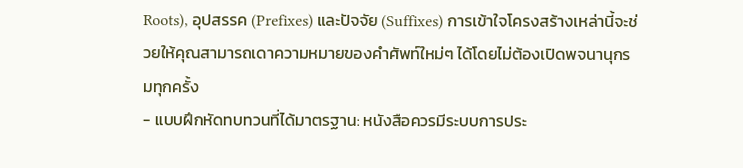Roots), อุปสรรค (Prefixes) และปัจจัย (Suffixes) การเข้าใจโครงสร้างเหล่านี้จะช่วยให้คุณสามารถเดาความหมายของคำศัพท์ใหม่ๆ ได้โดยไม่ต้องเปิดพจนานุกรมทุกครั้ง
- แบบฝึกหัดทบทวนที่ได้มาตรฐาน: หนังสือควรมีระบบการประ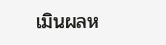เมินผลห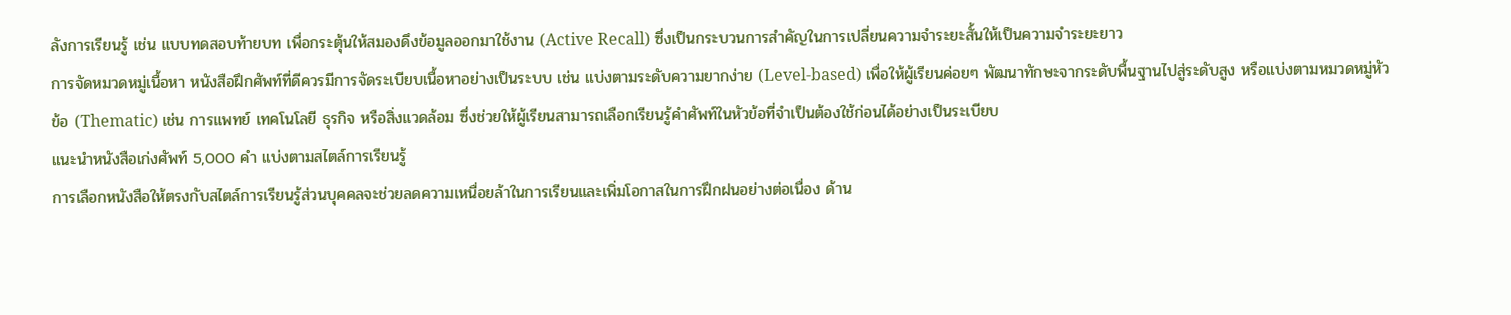ลังการเรียนรู้ เช่น แบบทดสอบท้ายบท เพื่อกระตุ้นให้สมองดึงข้อมูลออกมาใช้งาน (Active Recall) ซึ่งเป็นกระบวนการสำคัญในการเปลี่ยนความจำระยะสั้นให้เป็นความจำระยะยาว
การจัดหมวดหมู่เนื้อหา หนังสือฝึกศัพท์ที่ดีควรมีการจัดระเบียบเนื้อหาอย่างเป็นระบบ เช่น แบ่งตามระดับความยากง่าย (Level-based) เพื่อให้ผู้เรียนค่อยๆ พัฒนาทักษะจากระดับพื้นฐานไปสู่ระดับสูง หรือแบ่งตามหมวดหมู่หัวข้อ (Thematic) เช่น การแพทย์ เทคโนโลยี ธุรกิจ หรือสิ่งแวดล้อม ซึ่งช่วยให้ผู้เรียนสามารถเลือกเรียนรู้คำศัพท์ในหัวข้อที่จำเป็นต้องใช้ก่อนได้อย่างเป็นระเบียบ
แนะนำหนังสือเก่งศัพท์ 5,000 คำ แบ่งตามสไตล์การเรียนรู้
การเลือกหนังสือให้ตรงกับสไตล์การเรียนรู้ส่วนบุคคลจะช่วยลดความเหนื่อยล้าในการเรียนและเพิ่มโอกาสในการฝึกฝนอย่างต่อเนื่อง ด้าน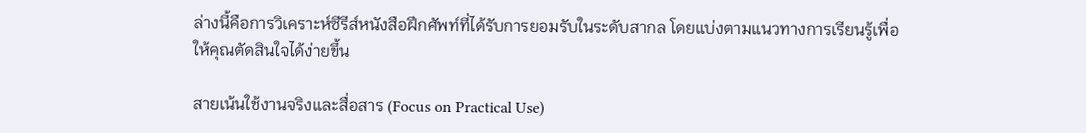ล่างนี้คือการวิเคราะห์ซีรีส์หนังสือฝึกศัพท์ที่ได้รับการยอมรับในระดับสากล โดยแบ่งตามแนวทางการเรียนรู้เพื่อให้คุณตัดสินใจได้ง่ายขึ้น

สายเน้นใช้งานจริงและสื่อสาร (Focus on Practical Use)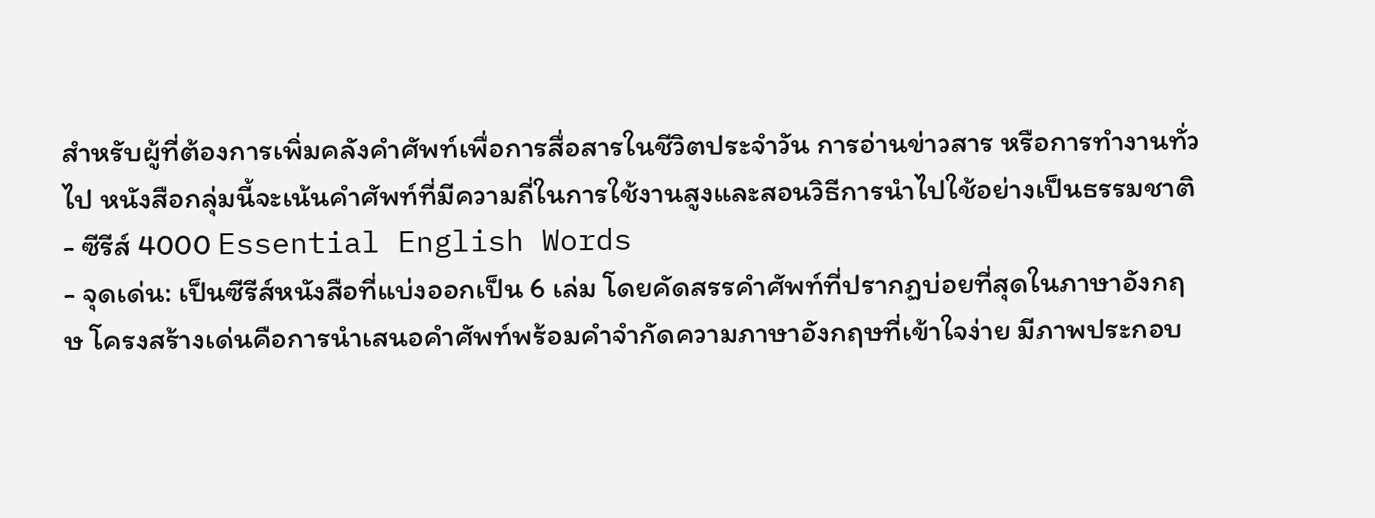สำหรับผู้ที่ต้องการเพิ่มคลังคำศัพท์เพื่อการสื่อสารในชีวิตประจำวัน การอ่านข่าวสาร หรือการทำงานทั่วไป หนังสือกลุ่มนี้จะเน้นคำศัพท์ที่มีความถี่ในการใช้งานสูงและสอนวิธีการนำไปใช้อย่างเป็นธรรมชาติ
- ซีรีส์ 4000 Essential English Words
- จุดเด่น: เป็นซีรีส์หนังสือที่แบ่งออกเป็น 6 เล่ม โดยคัดสรรคำศัพท์ที่ปรากฏบ่อยที่สุดในภาษาอังกฤษ โครงสร้างเด่นคือการนำเสนอคำศัพท์พร้อมคำจำกัดความภาษาอังกฤษที่เข้าใจง่าย มีภาพประกอบ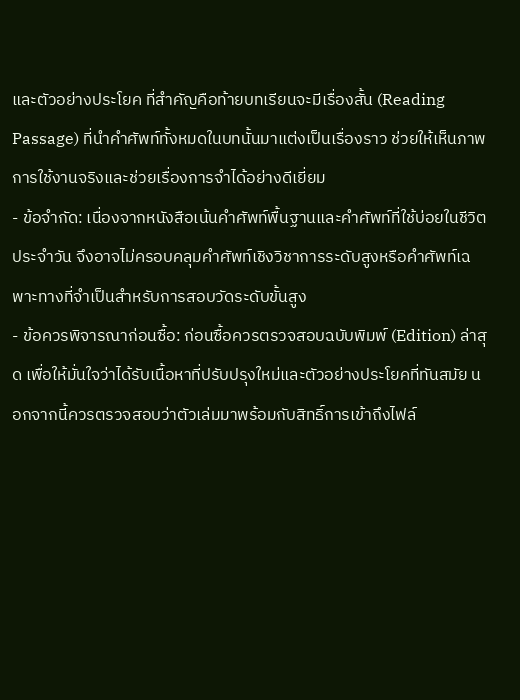และตัวอย่างประโยค ที่สำคัญคือท้ายบทเรียนจะมีเรื่องสั้น (Reading Passage) ที่นำคำศัพท์ทั้งหมดในบทนั้นมาแต่งเป็นเรื่องราว ช่วยให้เห็นภาพการใช้งานจริงและช่วยเรื่องการจำได้อย่างดีเยี่ยม
- ข้อจำกัด: เนื่องจากหนังสือเน้นคำศัพท์พื้นฐานและคำศัพท์ที่ใช้บ่อยในชีวิตประจำวัน จึงอาจไม่ครอบคลุมคำศัพท์เชิงวิชาการระดับสูงหรือคำศัพท์เฉพาะทางที่จำเป็นสำหรับการสอบวัดระดับขั้นสูง
- ข้อควรพิจารณาก่อนซื้อ: ก่อนซื้อควรตรวจสอบฉบับพิมพ์ (Edition) ล่าสุด เพื่อให้มั่นใจว่าได้รับเนื้อหาที่ปรับปรุงใหม่และตัวอย่างประโยคที่ทันสมัย นอกจากนี้ควรตรวจสอบว่าตัวเล่มมาพร้อมกับสิทธิ์การเข้าถึงไฟล์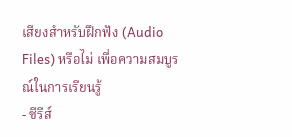เสียงสำหรับฝึกฟัง (Audio Files) หรือไม่ เพื่อความสมบูรณ์ในการเรียนรู้
- ซีรีส์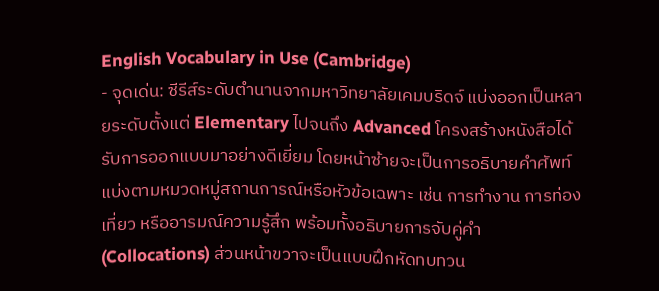English Vocabulary in Use (Cambridge)
- จุดเด่น: ซีรีส์ระดับตำนานจากมหาวิทยาลัยเคมบริดจ์ แบ่งออกเป็นหลายระดับตั้งแต่ Elementary ไปจนถึง Advanced โครงสร้างหนังสือได้รับการออกแบบมาอย่างดีเยี่ยม โดยหน้าซ้ายจะเป็นการอธิบายคำศัพท์ แบ่งตามหมวดหมู่สถานการณ์หรือหัวข้อเฉพาะ เช่น การทำงาน การท่องเที่ยว หรืออารมณ์ความรู้สึก พร้อมทั้งอธิบายการจับคู่คำ (Collocations) ส่วนหน้าขวาจะเป็นแบบฝึกหัดทบทวน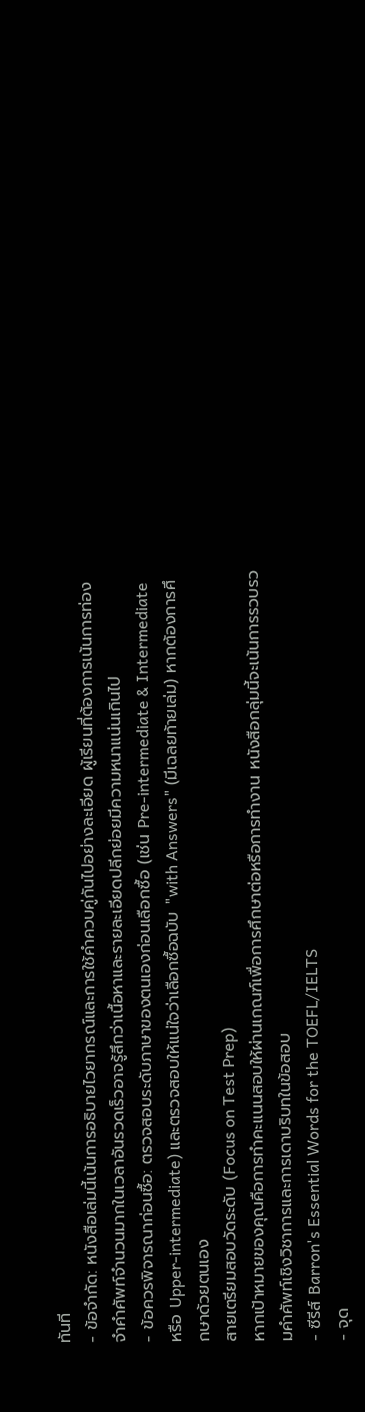ทันที
- ข้อจำกัด: หนังสือเล่มนี้เน้นการอธิบายไวยากรณ์และการใช้คำควบคู่กันไปอย่างละเอียด ผู้เรียนที่ต้องการเน้นการท่องจำคำศัพท์จำนวนมากในเวลาอันรวดเร็วอาจรู้สึกว่าเนื้อหาและรายละเอียดปลีกย่อยมีความหนาแน่นเกินไป
- ข้อควรพิจารณาก่อนซื้อ: ตรวจสอบระดับภาษาของตนเองก่อนเลือกซื้อ (เช่น Pre-intermediate & Intermediate หรือ Upper-intermediate) และตรวจสอบให้แน่ใจว่าเลือกซื้อฉบับ "with Answers" (มีเฉลยท้ายเล่ม) หากต้องการศึกษาด้วยตนเอง
สายเตรียมสอบวัดระดับ (Focus on Test Prep)
หากเป้าหมายของคุณคือการทำคะแนนสอบให้ผ่านเกณฑ์เพื่อการศึกษาต่อหรือการทำงาน หนังสือกลุ่มนี้จะเน้นการรวบรวมคำศัพท์เชิงวิชาการและการเดาบริบทในข้อสอบ
- ซีรีส์ Barron's Essential Words for the TOEFL/IELTS
- จุด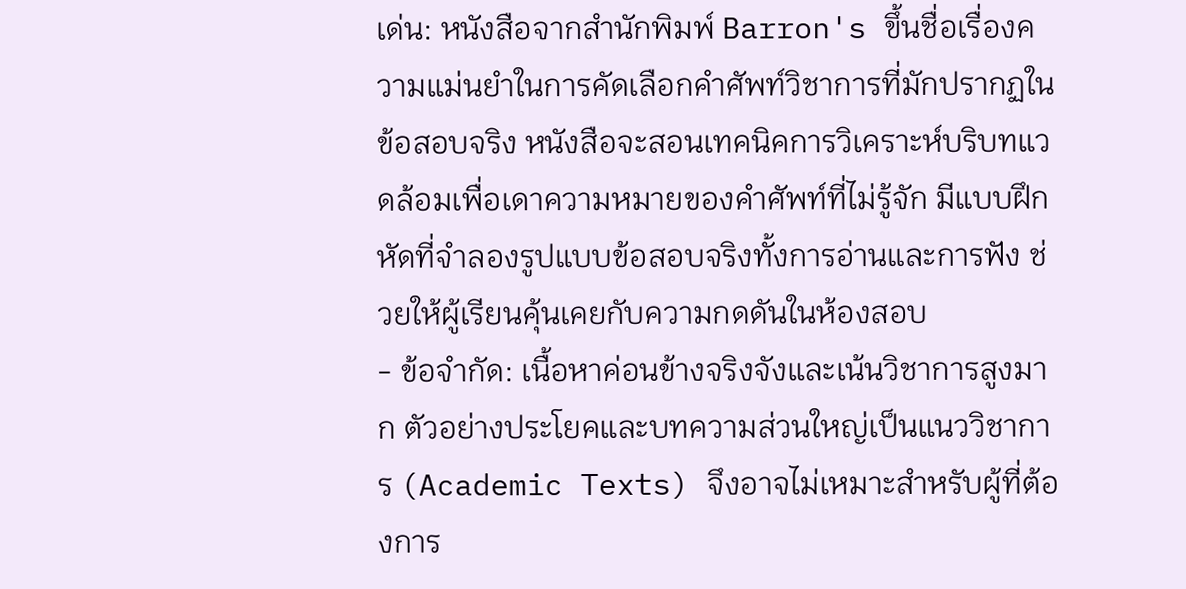เด่น: หนังสือจากสำนักพิมพ์ Barron's ขึ้นชื่อเรื่องความแม่นยำในการคัดเลือกคำศัพท์วิชาการที่มักปรากฏในข้อสอบจริง หนังสือจะสอนเทคนิคการวิเคราะห์บริบทแวดล้อมเพื่อเดาความหมายของคำศัพท์ที่ไม่รู้จัก มีแบบฝึกหัดที่จำลองรูปแบบข้อสอบจริงทั้งการอ่านและการฟัง ช่วยให้ผู้เรียนคุ้นเคยกับความกดดันในห้องสอบ
- ข้อจำกัด: เนื้อหาค่อนข้างจริงจังและเน้นวิชาการสูงมาก ตัวอย่างประโยคและบทความส่วนใหญ่เป็นแนววิชาการ (Academic Texts) จึงอาจไม่เหมาะสำหรับผู้ที่ต้องการ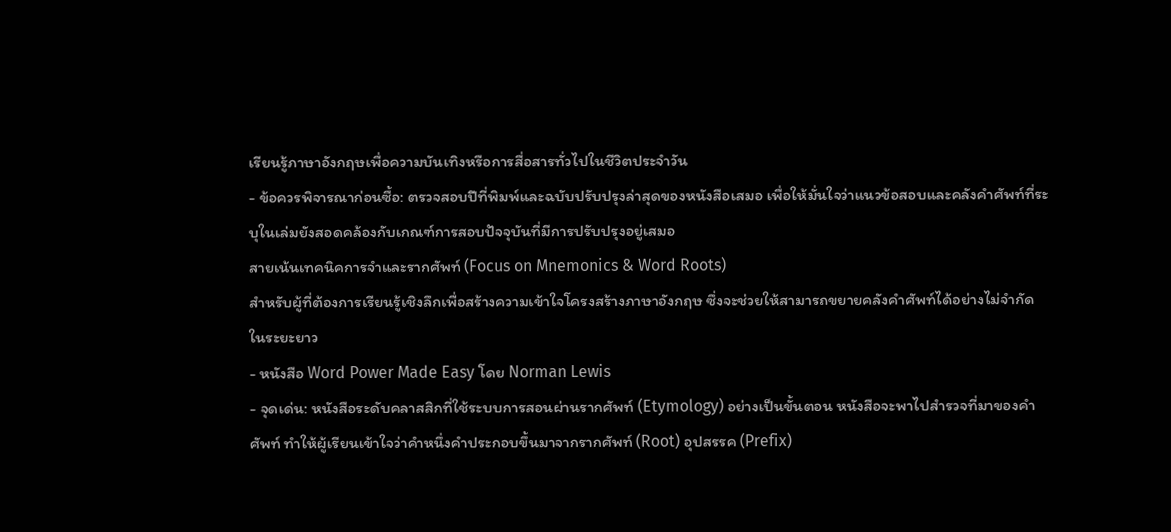เรียนรู้ภาษาอังกฤษเพื่อความบันเทิงหรือการสื่อสารทั่วไปในชีวิตประจำวัน
- ข้อควรพิจารณาก่อนซื้อ: ตรวจสอบปีที่พิมพ์และฉบับปรับปรุงล่าสุดของหนังสือเสมอ เพื่อให้มั่นใจว่าแนวข้อสอบและคลังคำศัพท์ที่ระบุในเล่มยังสอดคล้องกับเกณฑ์การสอบปัจจุบันที่มีการปรับปรุงอยู่เสมอ
สายเน้นเทคนิคการจำและรากศัพท์ (Focus on Mnemonics & Word Roots)
สำหรับผู้ที่ต้องการเรียนรู้เชิงลึกเพื่อสร้างความเข้าใจโครงสร้างภาษาอังกฤษ ซึ่งจะช่วยให้สามารถขยายคลังคำศัพท์ได้อย่างไม่จำกัดในระยะยาว
- หนังสือ Word Power Made Easy โดย Norman Lewis
- จุดเด่น: หนังสือระดับคลาสสิกที่ใช้ระบบการสอนผ่านรากศัพท์ (Etymology) อย่างเป็นขั้นตอน หนังสือจะพาไปสำรวจที่มาของคำศัพท์ ทำให้ผู้เรียนเข้าใจว่าคำหนึ่งคำประกอบขึ้นมาจากรากศัพท์ (Root) อุปสรรค (Prefix)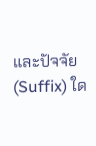และปัจจัย (Suffix) ใด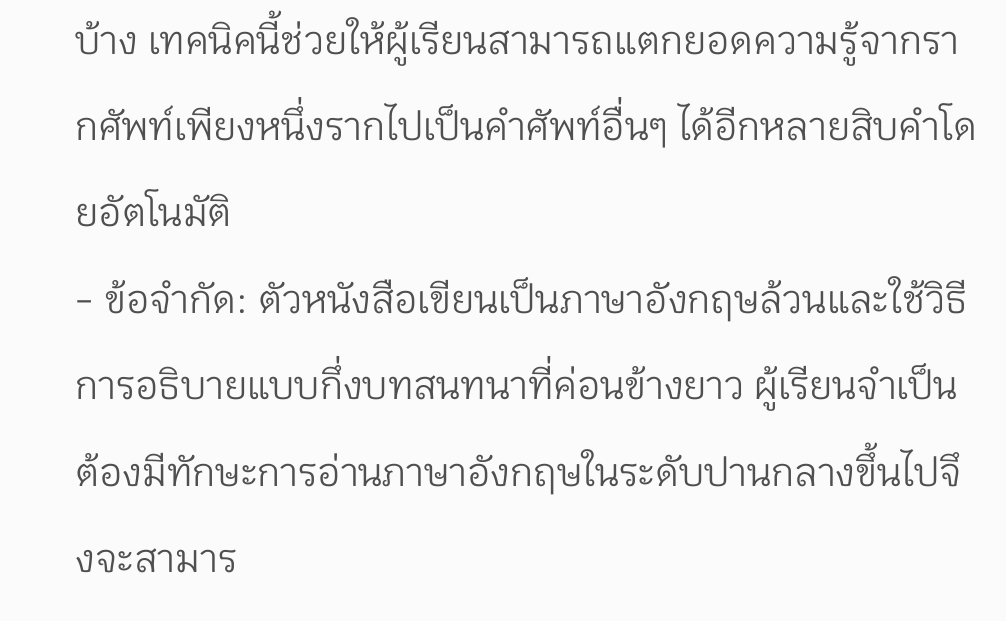บ้าง เทคนิคนี้ช่วยให้ผู้เรียนสามารถแตกยอดความรู้จากรากศัพท์เพียงหนึ่งรากไปเป็นคำศัพท์อื่นๆ ได้อีกหลายสิบคำโดยอัตโนมัติ
- ข้อจำกัด: ตัวหนังสือเขียนเป็นภาษาอังกฤษล้วนและใช้วิธีการอธิบายแบบกึ่งบทสนทนาที่ค่อนข้างยาว ผู้เรียนจำเป็นต้องมีทักษะการอ่านภาษาอังกฤษในระดับปานกลางขึ้นไปจึงจะสามาร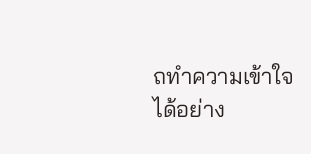ถทำความเข้าใจได้อย่าง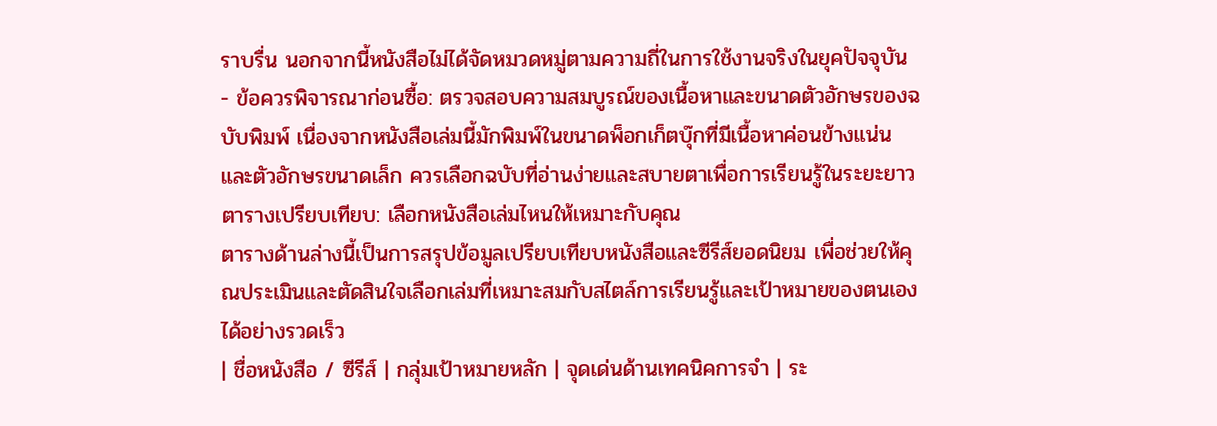ราบรื่น นอกจากนี้หนังสือไม่ได้จัดหมวดหมู่ตามความถี่ในการใช้งานจริงในยุคปัจจุบัน
- ข้อควรพิจารณาก่อนซื้อ: ตรวจสอบความสมบูรณ์ของเนื้อหาและขนาดตัวอักษรของฉบับพิมพ์ เนื่องจากหนังสือเล่มนี้มักพิมพ์ในขนาดพ็อกเก็ตบุ๊กที่มีเนื้อหาค่อนข้างแน่นและตัวอักษรขนาดเล็ก ควรเลือกฉบับที่อ่านง่ายและสบายตาเพื่อการเรียนรู้ในระยะยาว
ตารางเปรียบเทียบ: เลือกหนังสือเล่มไหนให้เหมาะกับคุณ
ตารางด้านล่างนี้เป็นการสรุปข้อมูลเปรียบเทียบหนังสือและซีรีส์ยอดนิยม เพื่อช่วยให้คุณประเมินและตัดสินใจเลือกเล่มที่เหมาะสมกับสไตล์การเรียนรู้และเป้าหมายของตนเองได้อย่างรวดเร็ว
| ชื่อหนังสือ / ซีรีส์ | กลุ่มเป้าหมายหลัก | จุดเด่นด้านเทคนิคการจำ | ระ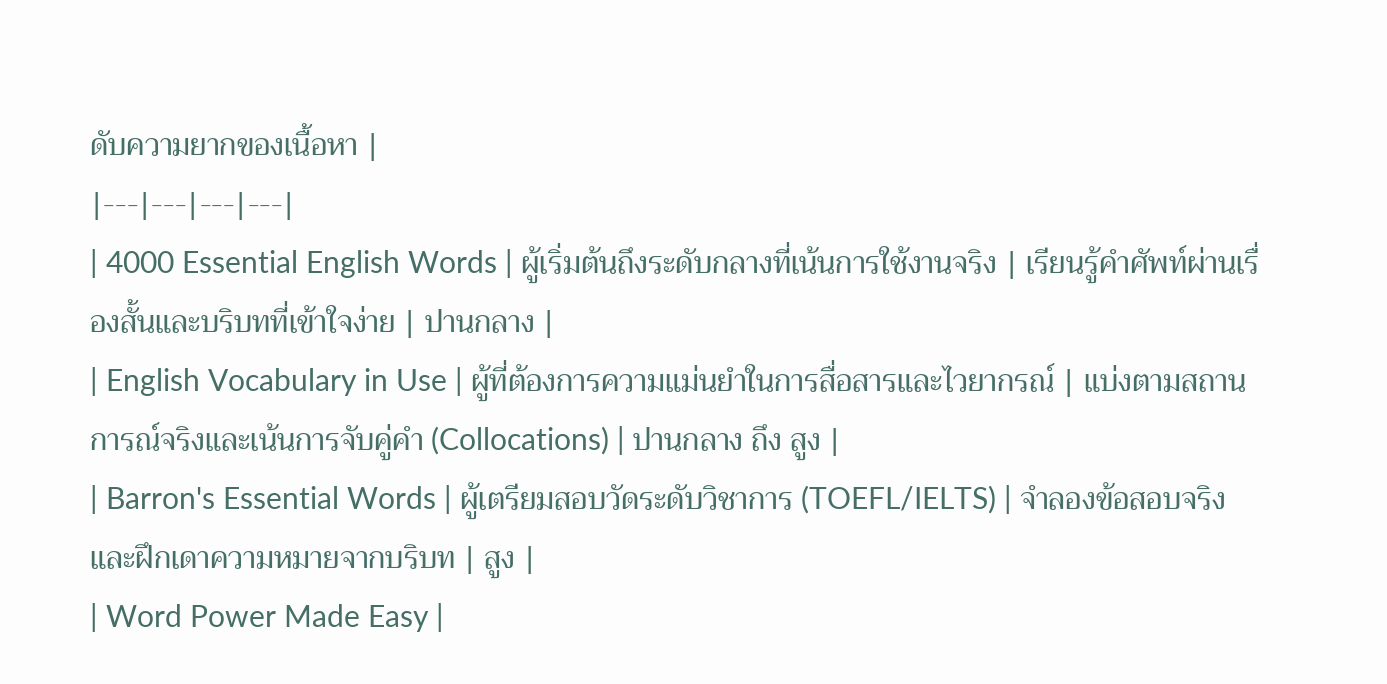ดับความยากของเนื้อหา |
|---|---|---|---|
| 4000 Essential English Words | ผู้เริ่มต้นถึงระดับกลางที่เน้นการใช้งานจริง | เรียนรู้คำศัพท์ผ่านเรื่องสั้นและบริบทที่เข้าใจง่าย | ปานกลาง |
| English Vocabulary in Use | ผู้ที่ต้องการความแม่นยำในการสื่อสารและไวยากรณ์ | แบ่งตามสถานการณ์จริงและเน้นการจับคู่คำ (Collocations) | ปานกลาง ถึง สูง |
| Barron's Essential Words | ผู้เตรียมสอบวัดระดับวิชาการ (TOEFL/IELTS) | จำลองข้อสอบจริงและฝึกเดาความหมายจากบริบท | สูง |
| Word Power Made Easy |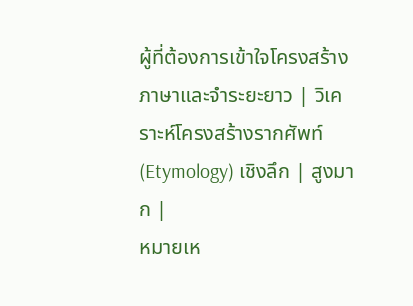ผู้ที่ต้องการเข้าใจโครงสร้างภาษาและจำระยะยาว | วิเคราะห์โครงสร้างรากศัพท์ (Etymology) เชิงลึก | สูงมาก |
หมายเห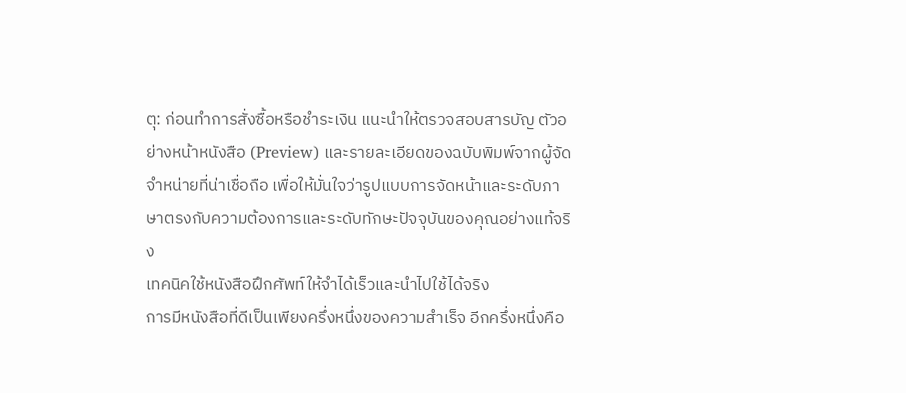ตุ: ก่อนทำการสั่งซื้อหรือชำระเงิน แนะนำให้ตรวจสอบสารบัญ ตัวอย่างหน้าหนังสือ (Preview) และรายละเอียดของฉบับพิมพ์จากผู้จัดจำหน่ายที่น่าเชื่อถือ เพื่อให้มั่นใจว่ารูปแบบการจัดหน้าและระดับภาษาตรงกับความต้องการและระดับทักษะปัจจุบันของคุณอย่างแท้จริง
เทคนิคใช้หนังสือฝึกศัพท์ให้จำได้เร็วและนำไปใช้ได้จริง
การมีหนังสือที่ดีเป็นเพียงครึ่งหนึ่งของความสำเร็จ อีกครึ่งหนึ่งคือ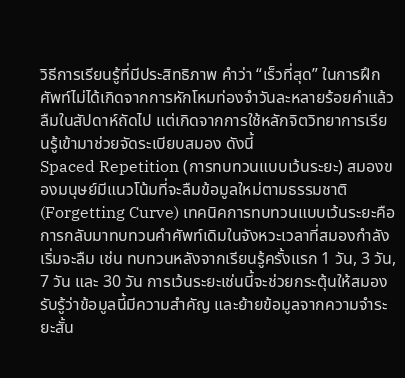วิธีการเรียนรู้ที่มีประสิทธิภาพ คำว่า “เร็วที่สุด” ในการฝึกศัพท์ไม่ได้เกิดจากการหักโหมท่องจำวันละหลายร้อยคำแล้วลืมในสัปดาห์ถัดไป แต่เกิดจากการใช้หลักจิตวิทยาการเรียนรู้เข้ามาช่วยจัดระเบียบสมอง ดังนี้
Spaced Repetition (การทบทวนแบบเว้นระยะ) สมองของมนุษย์มีแนวโน้มที่จะลืมข้อมูลใหม่ตามธรรมชาติ (Forgetting Curve) เทคนิคการทบทวนแบบเว้นระยะคือการกลับมาทบทวนคำศัพท์เดิมในจังหวะเวลาที่สมองกำลังเริ่มจะลืม เช่น ทบทวนหลังจากเรียนรู้ครั้งแรก 1 วัน, 3 วัน, 7 วัน และ 30 วัน การเว้นระยะเช่นนี้จะช่วยกระตุ้นให้สมองรับรู้ว่าข้อมูลนี้มีความสำคัญ และย้ายข้อมูลจากความจำระยะสั้น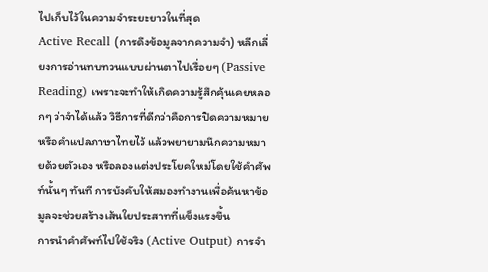ไปเก็บไว้ในความจำระยะยาวในที่สุด
Active Recall (การดึงข้อมูลจากความจำ) หลีกเลี่ยงการอ่านทบทวนแบบผ่านตาไปเรื่อยๆ (Passive Reading) เพราะจะทำให้เกิดความรู้สึกคุ้นเคยหลอกๆ ว่าจำได้แล้ว วิธีการที่ดีกว่าคือการปิดความหมายหรือคำแปลภาษาไทยไว้ แล้วพยายามนึกความหมายด้วยตัวเอง หรือลองแต่งประโยคใหม่โดยใช้คำศัพท์นั้นๆ ทันที การบังคับให้สมองทำงานเพื่อค้นหาข้อมูลจะช่วยสร้างเส้นใยประสาทที่แข็งแรงขึ้น
การนำคำศัพท์ไปใช้จริง (Active Output) การจำ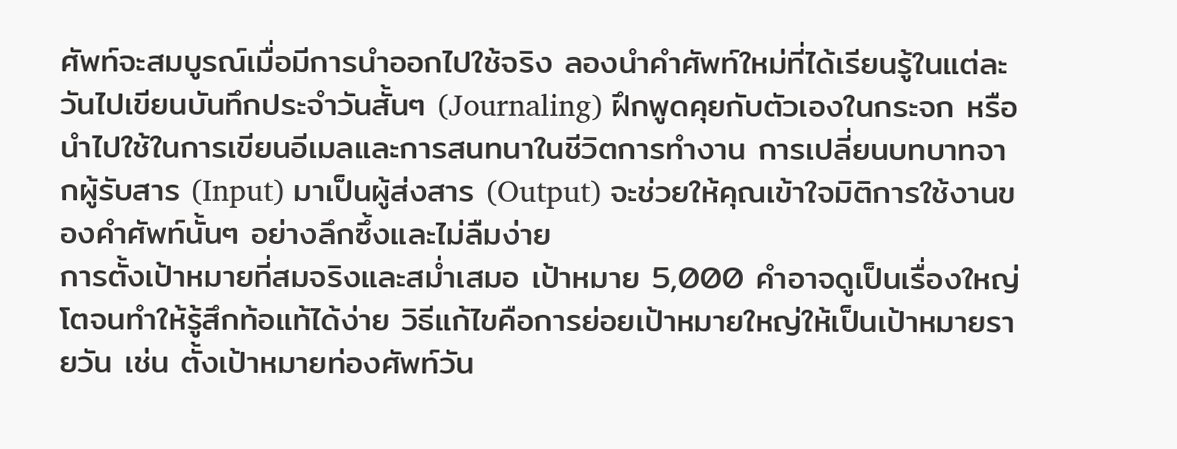ศัพท์จะสมบูรณ์เมื่อมีการนำออกไปใช้จริง ลองนำคำศัพท์ใหม่ที่ได้เรียนรู้ในแต่ละวันไปเขียนบันทึกประจำวันสั้นๆ (Journaling) ฝึกพูดคุยกับตัวเองในกระจก หรือนำไปใช้ในการเขียนอีเมลและการสนทนาในชีวิตการทำงาน การเปลี่ยนบทบาทจากผู้รับสาร (Input) มาเป็นผู้ส่งสาร (Output) จะช่วยให้คุณเข้าใจมิติการใช้งานของคำศัพท์นั้นๆ อย่างลึกซึ้งและไม่ลืมง่าย
การตั้งเป้าหมายที่สมจริงและสม่ำเสมอ เป้าหมาย 5,000 คำอาจดูเป็นเรื่องใหญ่โตจนทำให้รู้สึกท้อแท้ได้ง่าย วิธีแก้ไขคือการย่อยเป้าหมายใหญ่ให้เป็นเป้าหมายรายวัน เช่น ตั้งเป้าหมายท่องศัพท์วัน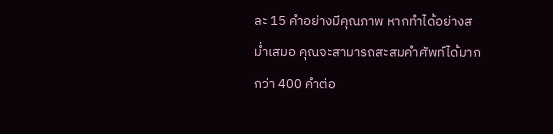ละ 15 คำอย่างมีคุณภาพ หากทำได้อย่างสม่ำเสมอ คุณจะสามารถสะสมคำศัพท์ได้มากกว่า 400 คำต่อ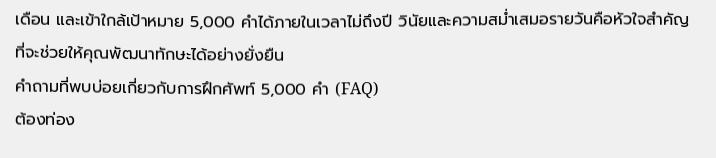เดือน และเข้าใกล้เป้าหมาย 5,000 คำได้ภายในเวลาไม่ถึงปี วินัยและความสม่ำเสมอรายวันคือหัวใจสำคัญที่จะช่วยให้คุณพัฒนาทักษะได้อย่างยั่งยืน
คำถามที่พบบ่อยเกี่ยวกับการฝึกศัพท์ 5,000 คำ (FAQ)
ต้องท่อง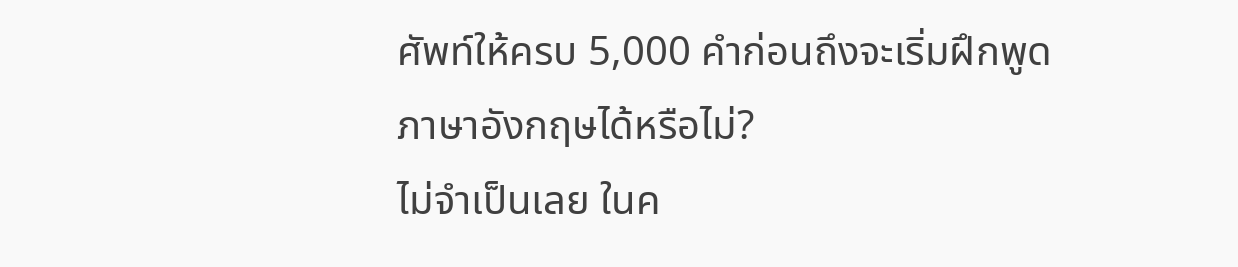ศัพท์ให้ครบ 5,000 คำก่อนถึงจะเริ่มฝึกพูดภาษาอังกฤษได้หรือไม่?
ไม่จำเป็นเลย ในค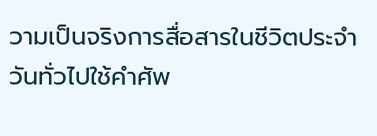วามเป็นจริงการสื่อสารในชีวิตประจำวันทั่วไปใช้คำศัพ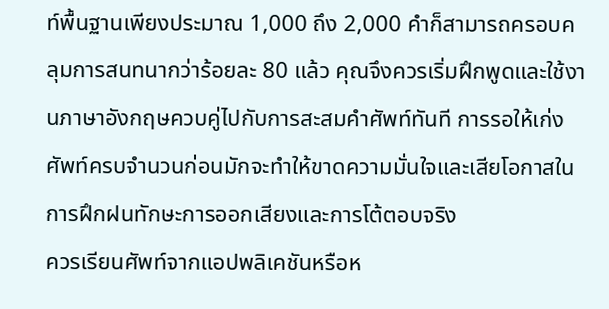ท์พื้นฐานเพียงประมาณ 1,000 ถึง 2,000 คำก็สามารถครอบคลุมการสนทนากว่าร้อยละ 80 แล้ว คุณจึงควรเริ่มฝึกพูดและใช้งานภาษาอังกฤษควบคู่ไปกับการสะสมคำศัพท์ทันที การรอให้เก่งศัพท์ครบจำนวนก่อนมักจะทำให้ขาดความมั่นใจและเสียโอกาสในการฝึกฝนทักษะการออกเสียงและการโต้ตอบจริง
ควรเรียนศัพท์จากแอปพลิเคชันหรือห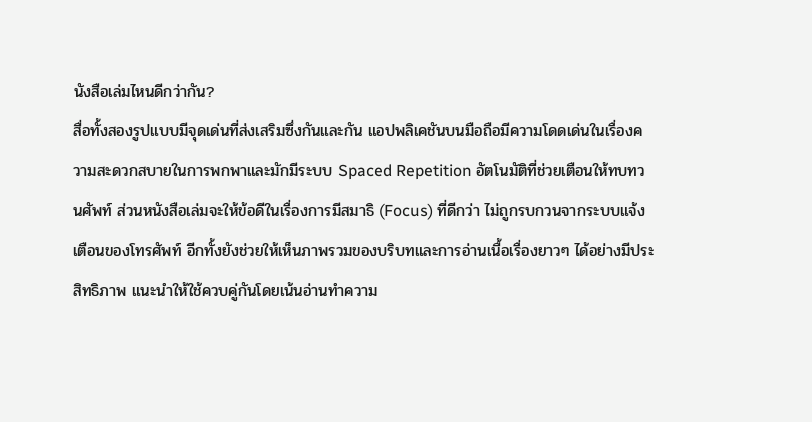นังสือเล่มไหนดีกว่ากัน?
สื่อทั้งสองรูปแบบมีจุดเด่นที่ส่งเสริมซึ่งกันและกัน แอปพลิเคชันบนมือถือมีความโดดเด่นในเรื่องความสะดวกสบายในการพกพาและมักมีระบบ Spaced Repetition อัตโนมัติที่ช่วยเตือนให้ทบทวนศัพท์ ส่วนหนังสือเล่มจะให้ข้อดีในเรื่องการมีสมาธิ (Focus) ที่ดีกว่า ไม่ถูกรบกวนจากระบบแจ้งเตือนของโทรศัพท์ อีกทั้งยังช่วยให้เห็นภาพรวมของบริบทและการอ่านเนื้อเรื่องยาวๆ ได้อย่างมีประสิทธิภาพ แนะนำให้ใช้ควบคู่กันโดยเน้นอ่านทำความ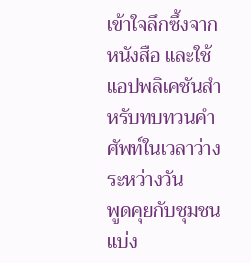เข้าใจลึกซึ้งจากหนังสือ และใช้แอปพลิเคชันสำหรับทบทวนคำศัพท์ในเวลาว่างระหว่างวัน
พูดคุยกับชุมชน
แบ่ง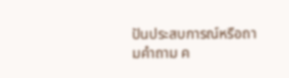ปันประสบการณ์หรือถามคำถาม ค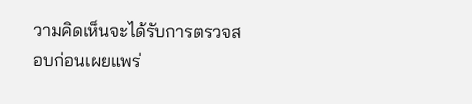วามคิดเห็นจะได้รับการตรวจสอบก่อนเผยแพร่